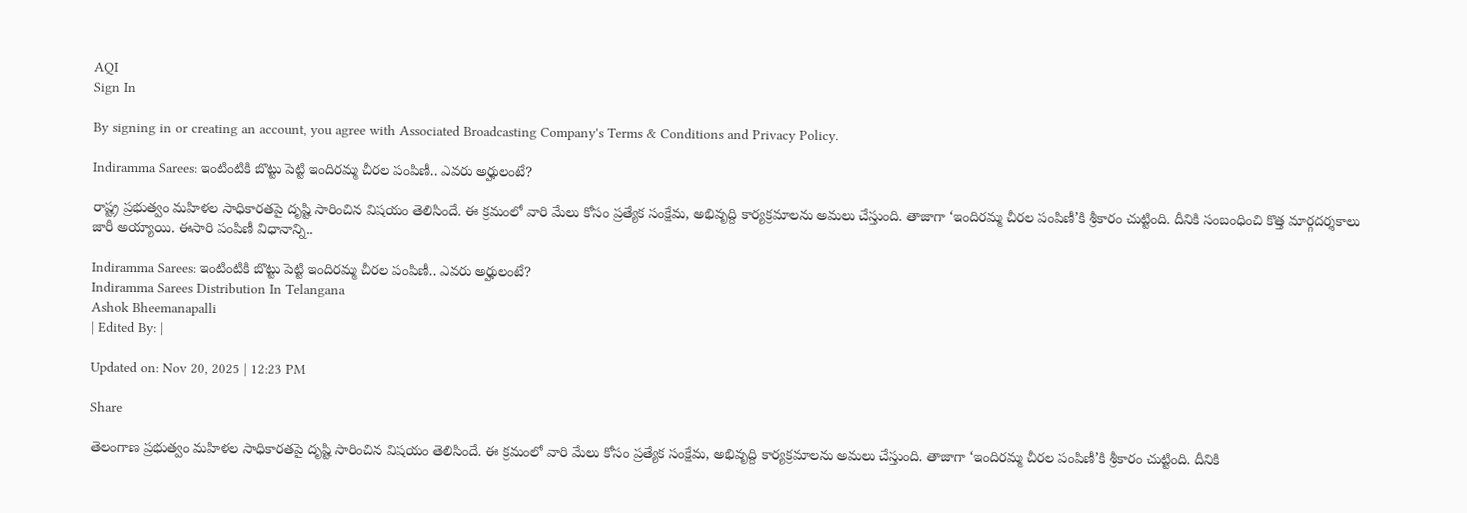AQI
Sign In

By signing in or creating an account, you agree with Associated Broadcasting Company's Terms & Conditions and Privacy Policy.

Indiramma Sarees: ఇంటింటికి బొట్టు పెట్టి ఇందిరమ్మ చీరల పంపిణీ.. ఎవరు అర్హులంటే?

రాష్ట్ర ప్రభుత్వం మహిళల సాధికారతపై దృష్టి సారించిన విషయం తెలిసిందే. ఈ క్రమంలో వారి మేలు కోసం ప్రత్యేక సంక్షేమ, అభివృద్ది కార్యక్రమాలను అమలు చేస్తుంది. తాజాగా ‘ఇందిరమ్మ చీరల పంపిణీ’కి శ్రీకారం చుట్టింది. దీనికి సంబంధించి కొత్త మార్గదర్శకాలు జారీ అయ్యాయి. ఈసారి పంపిణీ విధానాన్ని..

Indiramma Sarees: ఇంటింటికి బొట్టు పెట్టి ఇందిరమ్మ చీరల పంపిణీ.. ఎవరు అర్హులంటే?
Indiramma Sarees Distribution In Telangana
Ashok Bheemanapalli
| Edited By: |

Updated on: Nov 20, 2025 | 12:23 PM

Share

తెలంగాణ ప్రభుత్వం మహిళల సాధికారతపై దృష్టి సారించిన విషయం తెలిసిందే. ఈ క్రమంలో వారి మేలు కోసం ప్రత్యేక సంక్షేమ, అభివృద్ది కార్యక్రమాలను అమలు చేస్తుంది. తాజాగా ‘ఇందిరమ్మ చీరల పంపిణీ’కి శ్రీకారం చుట్టింది. దీనికి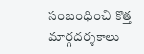సంబంధించి కొత్త మార్గదర్శకాలు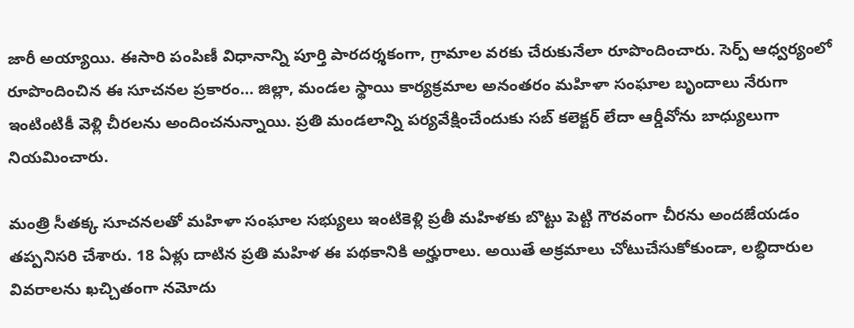జారీ అయ్యాయి. ఈసారి పంపిణీ విధానాన్ని పూర్తి పారదర్శకంగా, గ్రామాల వరకు చేరుకునేలా రూపొందించారు. సెర్ప్ ఆధ్వర్యంలో రూపొందించిన ఈ సూచనల ప్రకారం… జిల్లా, మండల స్థాయి కార్యక్రమాల అనంతరం మహిళా సంఘాల బృందాలు నేరుగా ఇంటింటికీ వెళ్లి చీరలను అందించనున్నాయి. ప్రతి మండలాన్ని పర్యవేక్షించేందుకు సబ్ కలెక్టర్ లేదా ఆర్డీవోను బాధ్యులుగా నియమించారు.

మంత్రి సీతక్క సూచనలతో మహిళా సంఘాల సభ్యులు ఇంటికెళ్లి ప్రతీ మహిళకు బొట్టు పెట్టి గౌరవంగా చీరను అందజేయడం తప్పనిసరి చేశారు. 18 ఏళ్లు దాటిన ప్రతి మహిళ ఈ పథకానికి అర్హురాలు. అయితే అక్రమాలు చోటుచేసుకోకుండా, లబ్ధిదారుల వివరాలను ఖచ్చితంగా నమోదు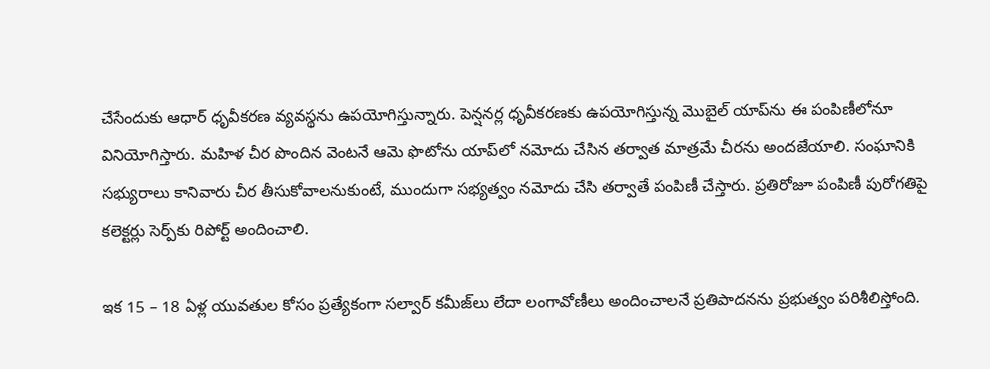చేసేందుకు ఆధార్ ధృవీకరణ వ్యవస్థను ఉపయోగిస్తున్నారు. పెన్షనర్ల ధృవీకరణకు ఉపయోగిస్తున్న మొబైల్ యాప్‌ను ఈ పంపిణీలోనూ వినియోగిస్తారు. మహిళ చీర పొందిన వెంటనే ఆమె ఫొటోను యాప్‌లో నమోదు చేసిన తర్వాత మాత్రమే చీరను అందజేయాలి. సంఘానికి సభ్యురాలు కానివారు చీర తీసుకోవాలనుకుంటే, ముందుగా సభ్యత్వం నమోదు చేసి తర్వాతే పంపిణీ చేస్తారు. ప్రతిరోజూ పంపిణీ పురోగతిపై కలెక్టర్లు సెర్ప్‌కు రిపోర్ట్ అందించాలి.

ఇక 15 – 18 ఏళ్ల యువతుల కోసం ప్రత్యేకంగా సల్వార్ కమీజ్‌లు లేదా లంగావోణీలు అందించాలనే ప్రతిపాదనను ప్రభుత్వం పరిశీలిస్తోంది.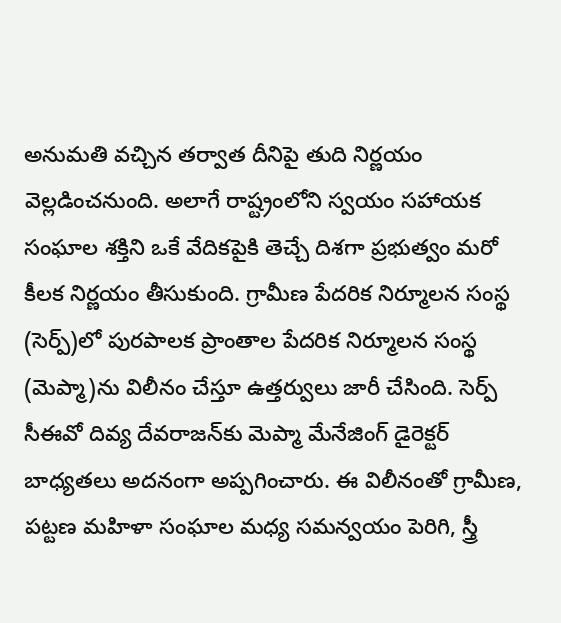అనుమతి వచ్చిన తర్వాత దీనిపై తుది నిర్ణయం వెల్లడించనుంది. అలాగే రాష్ట్రంలోని స్వయం సహాయక సంఘాల శక్తిని ఒకే వేదికపైకి తెచ్చే దిశగా ప్రభుత్వం మరో కీలక నిర్ణయం తీసుకుంది. గ్రామీణ పేదరిక నిర్మూలన సంస్థ (సెర్ప్)లో పురపాలక ప్రాంతాల పేదరిక నిర్మూలన సంస్థ (మెప్మా)ను విలీనం చేస్తూ ఉత్తర్వులు జారీ చేసింది. సెర్ప్ సీఈవో దివ్య దేవరాజన్‌కు మెప్మా మేనేజింగ్ డైరెక్టర్ బాధ్యతలు అదనంగా అప్పగించారు. ఈ విలీనంతో గ్రామీణ, పట్టణ మహిళా సంఘాల మధ్య సమన్వయం పెరిగి, స్త్రీ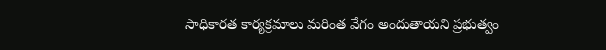సాధికారత కార్యక్రమాలు మరింత వేగం అందుతాయని ప్రభుత్వం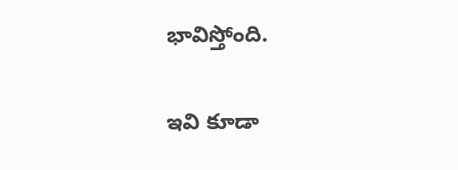భావిస్తోంది.

ఇవి కూడా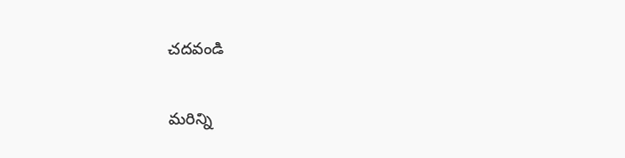చదవండి

మరిన్ని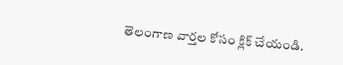తెలంగాణ వార్తల కోసం క్లిక్‌ చేయండి.